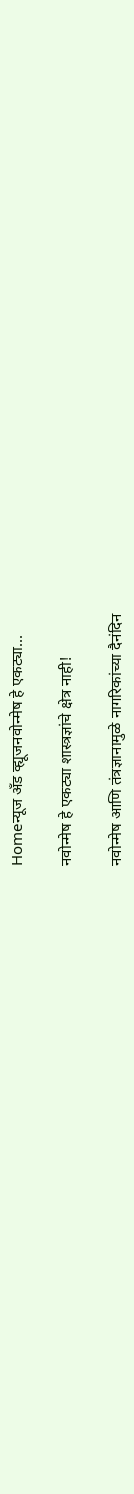Homeन्यूज अँड व्ह्यूजनवोन्मेष हे एकट्या...

नवोन्मेष हे एकट्या शास्त्रज्ञांचे क्षेत्र नाही!

नवोन्मेष आणि तंत्रज्ञानामुळे नागरिकांच्या दैनंदिन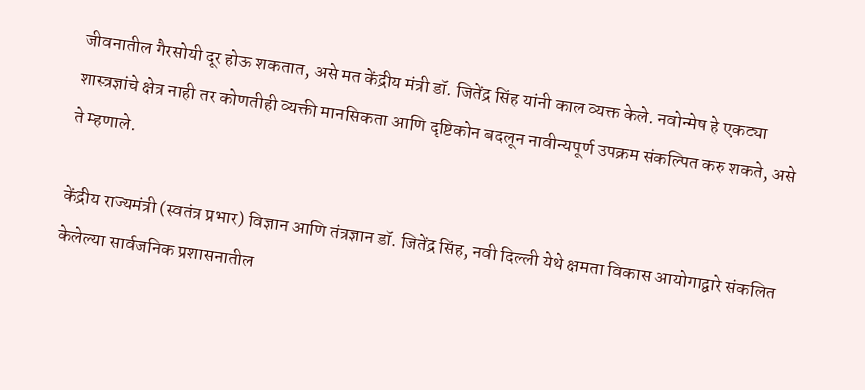जीवनातील गैरसोयी दूर होऊ शकतात, असे मत केंद्रीय मंत्री डॉ. जितेंद्र सिंह यांनी काल व्यक्त केले. नवोन्मेष हे एकट्या शास्त्रज्ञांचे क्षेत्र नाही तर कोणतीही व्यक्ती मानसिकता आणि दृष्टिकोन बदलून नावीन्यपूर्ण उपक्रम संकल्पित करु शकते, असे ते म्हणाले.

केंद्रीय राज्यमंत्री (स्वतंत्र प्रभार) विज्ञान आणि तंत्रज्ञान डॉ. जितेंद्र सिंह, नवी दिल्ली येथे क्षमता विकास आयोगाद्वारे संकलित केलेल्या सार्वजनिक प्रशासनातील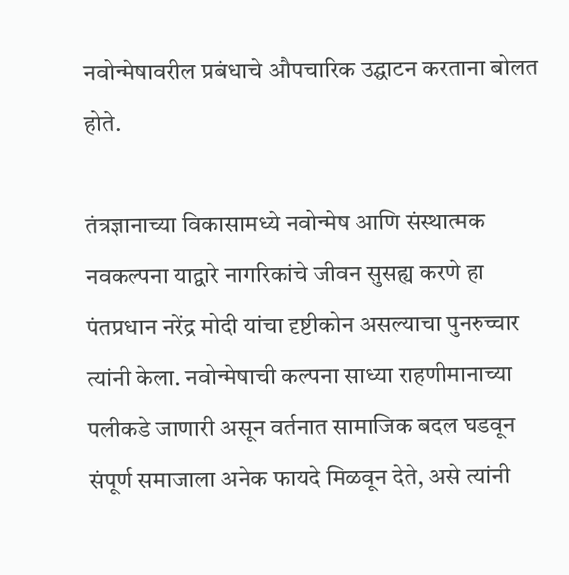नवोन्मेषावरील प्रबंधाचे औपचारिक उद्घाटन करताना बोलत होते.

तंत्रज्ञानाच्या विकासामध्ये नवोन्मेष आणि संस्थात्मक नवकल्पना याद्वारे नागरिकांचे जीवन सुसह्य करणे हा पंतप्रधान नरेंद्र मोदी यांचा दृष्टीकोन असल्याचा पुनरुच्चार त्यांनी केला. नवोन्मेषाची कल्पना साध्या राहणीमानाच्या पलीकडे जाणारी असून वर्तनात सामाजिक बदल घडवून संपूर्ण समाजाला अनेक फायदे मिळवून देते, असे त्यांनी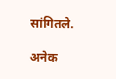सांगितले.

अनेक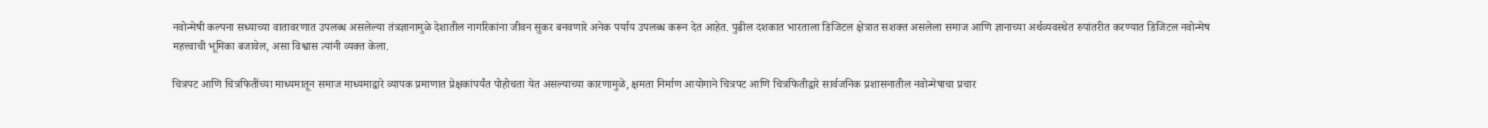नवोन्मेषी कल्पना सध्याच्या वातावरणात उपलब्ध असलेल्या तंत्रज्ञानामुळे देशातील नागरिकांना जीवन सुकर बनवणारे अनेक पर्याय उपलब्ध करून देत आहेत. पुढील दशकात भारताला डिजिटल क्षेत्रात सशक्त असलेला समाज आणि ज्ञानाच्या अर्थव्यवस्थेत रुपांतरीत करण्यात डिजिटल नवोन्मेष महत्त्वाची भूमिका बजावेल, असा विश्वास त्यांनी व्यक्त केला.

चित्रपट आणि चित्रफितींच्या माध्यमातून समाज माध्यमाद्वारे व्यापक प्रमाणात प्रेक्षकांपर्यंत पोहोचता येत असल्याच्या कारणामुळे, क्षमता निर्माण आयोगाने चित्रपट आणि चित्रफितीद्वारे सार्वजनिक प्रशासनातील नवोन्मेषाचा प्रचार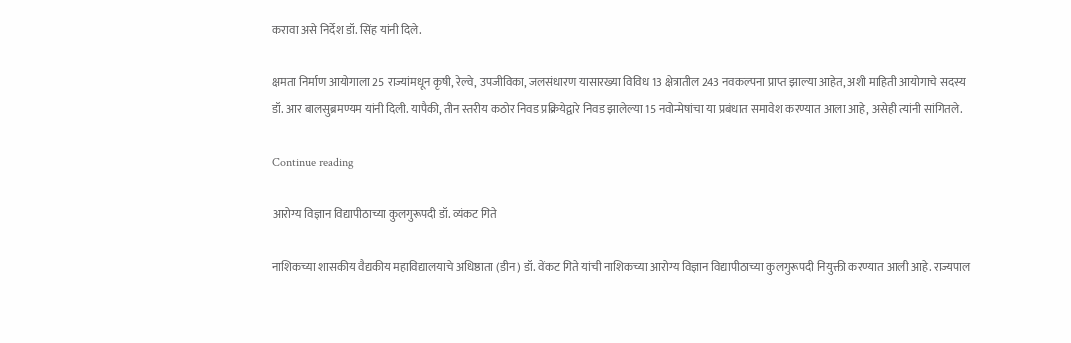करावा असे निर्देश डॉ. सिंह यांनी दिले.

क्षमता निर्माण आयोगाला 25 राज्यांमधून कृषी, रेल्वे, उपजीविका, जलसंधारण यासारख्या विविध 13 क्षेत्रातील 243 नवकल्पना प्राप्त झाल्या आहेत, अशी माहिती आयोगाचे सदस्य डॉ. आर बालसुब्रमण्यम यांनी दिली. यापैकी, तीन स्तरीय कठोर निवड प्रक्रियेद्वारे निवड झालेल्या 15 नवोन्मेषांचा या प्रबंधात समावेश करण्यात आला आहे, असेही त्यांनी सांगितले.

Continue reading

आरोग्य विज्ञान विद्यापीठाच्या कुलगुरूपदी डॉ. व्यंकट गिते

नाशिकच्या शासकीय वैद्यकीय महाविद्यालयाचे अधिष्ठाता (डीन) डॉ. वेंकट गिते यांची नाशिकच्या आरोग्य विज्ञान विद्यापीठाच्या कुलगुरूपदी नियुक्ती करण्यात आली आहे. राज्यपाल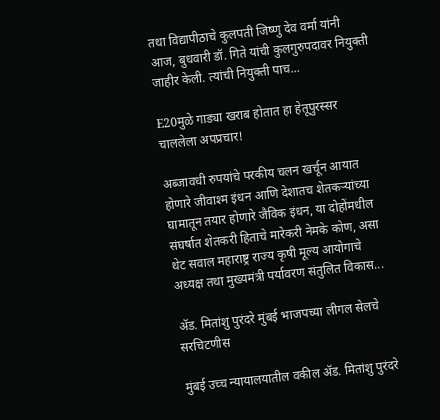तथा विद्यापीठाचे कुलपती ज‍िष्णु देव वर्मा यांनी आज, बुधवारी डॉ. गिते यांची कुलगुरुपदावर नियुक्ती जाहीर केली. त्यांची नियुक्ती पाच...

E20मुळे गाड्या खराब होतात हा हेतूपुरस्सर चाललेला अपप्रचार!

अब्जावधी रुपयांचे परकीय चलन खर्चून आयात होणारे जीवाश्म इंधन आणि देशातच शेतकऱ्यांच्या घामातून तयार होणारे जैविक इंधन, या दोहोंमधील संघर्षात शेतकरी हिताचे मारेकरी नेमके कोण, असा थेट सवाल महाराष्ट्र राज्य कृषी मूल्य आयोगाचे अध्यक्ष तथा मुख्यमंत्री पर्यावरण संतुलित विकास...

ॲड. मितांशु पुरंदरे मुंबई भाजपच्या लीगल सेलचे सरचिटणीस

मुंबई उच्च न्यायालयातील वकील ॲड. मितांशु पुरंदरे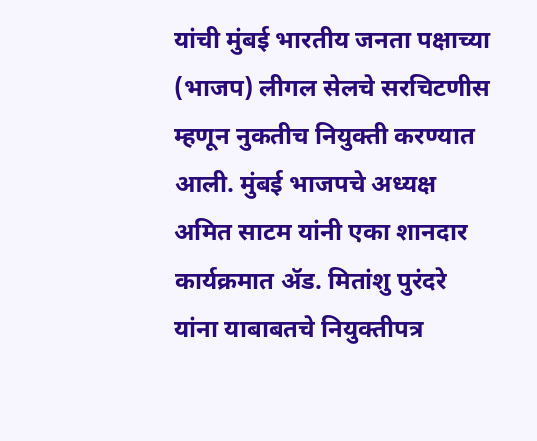यांची मुंबई भारतीय जनता पक्षाच्या (भाजप) लीगल सेलचे सरचिटणीस म्हणून नुकतीच नियुक्ती करण्यात आली. मुंबई भाजपचे अध्यक्ष अमित साटम यांनी एका शानदार कार्यक्रमात ॲड. मितांशु पुरंदरे यांना याबाबतचे नियुक्तीपत्र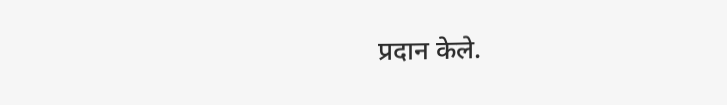प्रदान केले.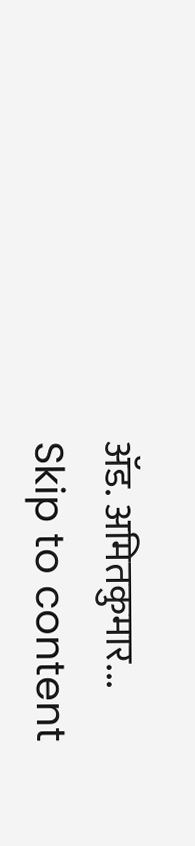ॲड. अमितकुमार...
Skip to content